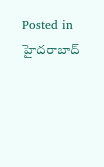Posted in హైదరాబాద్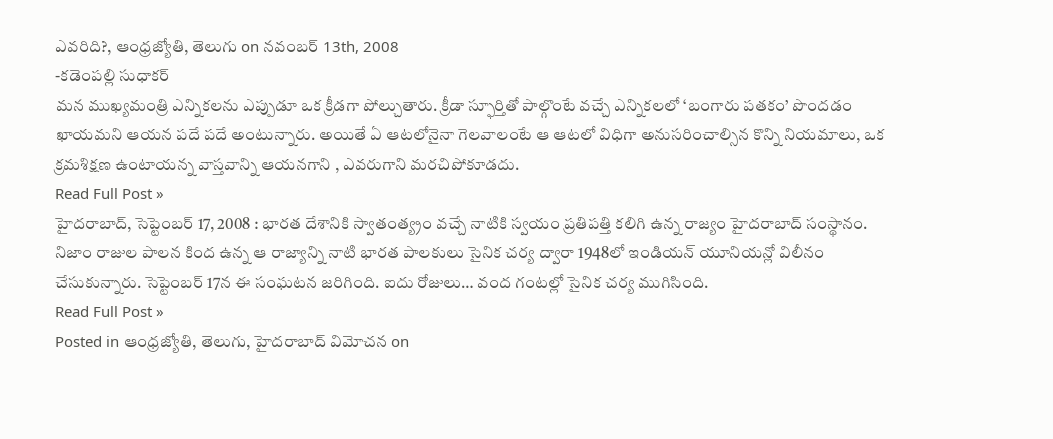ఎవరిది?, ఆంధ్రజ్యోతి, తెలుగు on నవంబర్ 13th, 2008
-కడెంపల్లి సుధాకర్
మన ముఖ్యమంత్రి ఎన్నికలను ఎప్పుడూ ఒక క్రీడగా పోల్చుతారు. క్రీడా స్ఫూర్తితో పాల్గొంటే వచ్చే ఎన్నికలలో ‘బంగారు పతకం’ పొందడం ఖాయమని ఆయన పదే పదే అంటున్నారు. అయితే ఏ ఆటలోనైనా గెలవాలంటే ఆ ఆటలో విధిగా అనుసరించాల్సిన కొన్ని నియమాలు, ఒక క్రమశిక్షణ ఉంటాయన్న వాస్తవాన్ని ఆయనగాని , ఎవరుగాని మరచిపోకూడదు.
Read Full Post »
హైదరాబాద్, సెప్టెంబర్ 17, 2008 : భారత దేశానికి స్వాతంత్య్రం వచ్చే నాటికి స్వయం ప్రతిపత్తి కలిగి ఉన్న రాజ్యం హైదరాబాద్ సంస్థానం. నిజాం రాజుల పాలన కింద ఉన్న ఆ రాజ్యాన్ని నాటి భారత పాలకులు సైనిక చర్య ద్వారా 1948లో ఇండియన్ యూనియన్లో విలీనం చేసుకున్నారు. సెప్టెంబర్ 17న ఈ సంఘటన జరిగింది. ఐదు రోజులు… వంద గంటల్లో సైనిక చర్య ముగిసింది.
Read Full Post »
Posted in ఆంధ్రజ్యోతి, తెలుగు, హైదరాబాద్ విమోచన on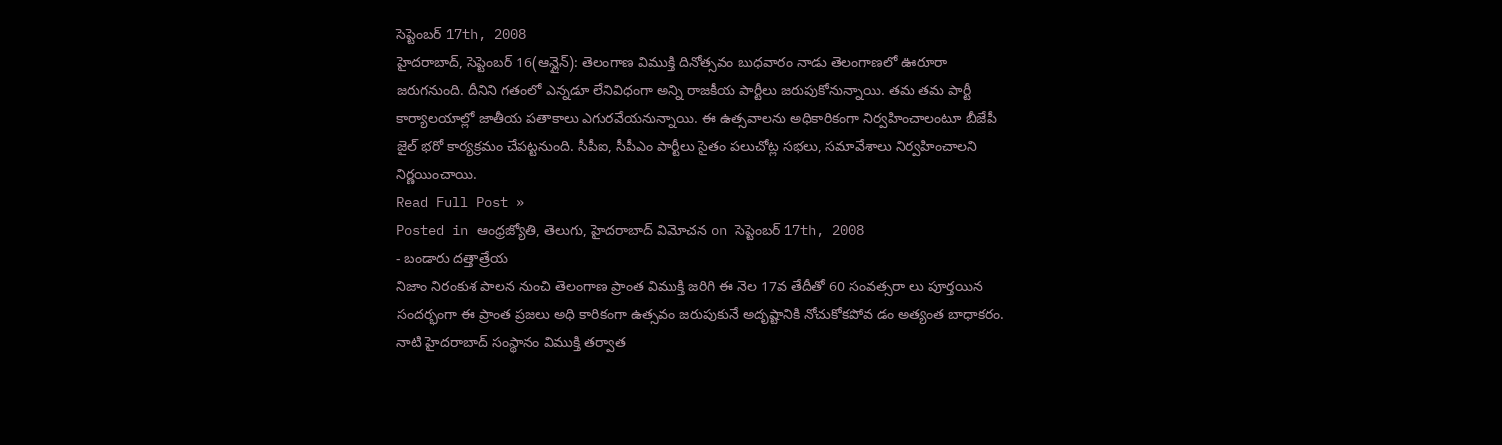సెప్టెంబర్ 17th, 2008
హైదరాబాద్, సెప్టెంబర్ 16(ఆన్లైన్): తెలంగాణ విముక్తి దినోత్సవం బుధవారం నాడు తెలంగాణలో ఊరూరా జరుగనుంది. దీనిని గతంలో ఎన్నడూ లేనివిధంగా అన్ని రాజకీయ పార్టీలు జరుపుకోనున్నాయి. తమ తమ పార్టీ కార్యాలయాల్లో జాతీయ పతాకాలు ఎగురవేయనున్నాయి. ఈ ఉత్సవాలను అధికారికంగా నిర్వహించాలంటూ బీజేపీ జైల్ భరో కార్యక్రమం చేపట్టనుంది. సీపీఐ, సీపీఎం పార్టీలు సైతం పలుచోట్ల సభలు, సమావేశాలు నిర్వహించాలని నిర్ణయించాయి.
Read Full Post »
Posted in ఆంధ్రజ్యోతి, తెలుగు, హైదరాబాద్ విమోచన on సెప్టెంబర్ 17th, 2008
- బండారు దత్తాత్రేయ
నిజాం నిరంకుశ పాలన నుంచి తెలంగాణ ప్రాంత విముక్తి జరిగి ఈ నెల 17వ తేదీతో 60 సంవత్సరా లు పూర్తయిన సందర్భంగా ఈ ప్రాంత ప్రజలు అధి కారికంగా ఉత్సవం జరుపుకునే అదృష్టానికి నోచుకోకపోవ డం అత్యంత బాధాకరం. నాటి హైదరాబాద్ సంస్థానం విముక్తి తర్వాత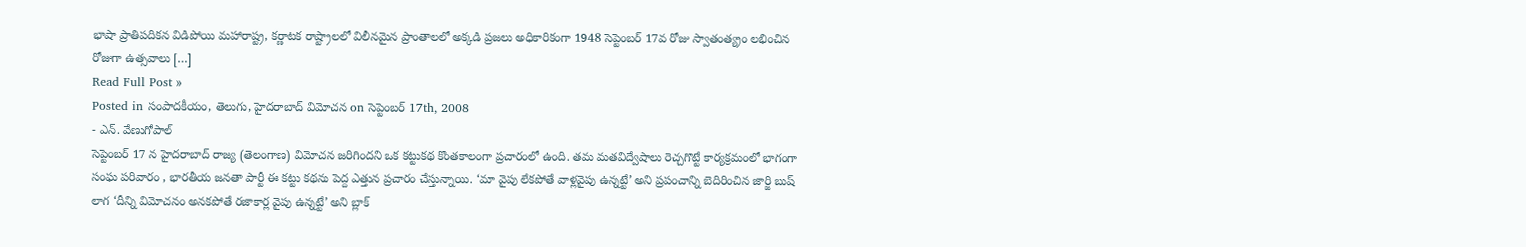భాషా ప్రాతిపదికన విడిపోయి మహారాష్ట్ర, కర్ణాటక రాష్ట్రాలలో విలీనమైన ప్రాంతాలలో అక్కడి ప్రజలు అధికారికంగా 1948 సెప్టెంబర్ 17వ రోజు స్వాతంత్య్రం లభించిన రోజుగా ఉత్సవాలు […]
Read Full Post »
Posted in సంపాదకీయం, తెలుగు, హైదరాబాద్ విమోచన on సెప్టెంబర్ 17th, 2008
- ఎన్. వేణుగోపాల్
సెప్టెంబర్ 17 న హైదరాబాద్ రాజ్య (తెలంగాణ) విమోచన జరిగిందని ఒక కట్టుకథ కొంతకాలంగా ప్రచారంలో ఉంది. తమ మతవిద్వేషాలు రెచ్చగొట్టే కార్యక్రమంలో భాగంగా సంఘ పరివారం , భారతీయ జనతా పార్టీ ఈ కట్టు కథను పెద్ద ఎత్తున ప్రచారం చేస్తున్నాయి. ‘మా వైపు లేకపోతే వాళ్లవైపు ఉన్నట్టే’ అని ప్రపంచాన్ని బెదిరించిన జార్జి బుష్ లాగ ‘దీన్ని విమోచనం అనకపోతే రజాకార్ల వైపు ఉన్నట్టే’ అని బ్లాక్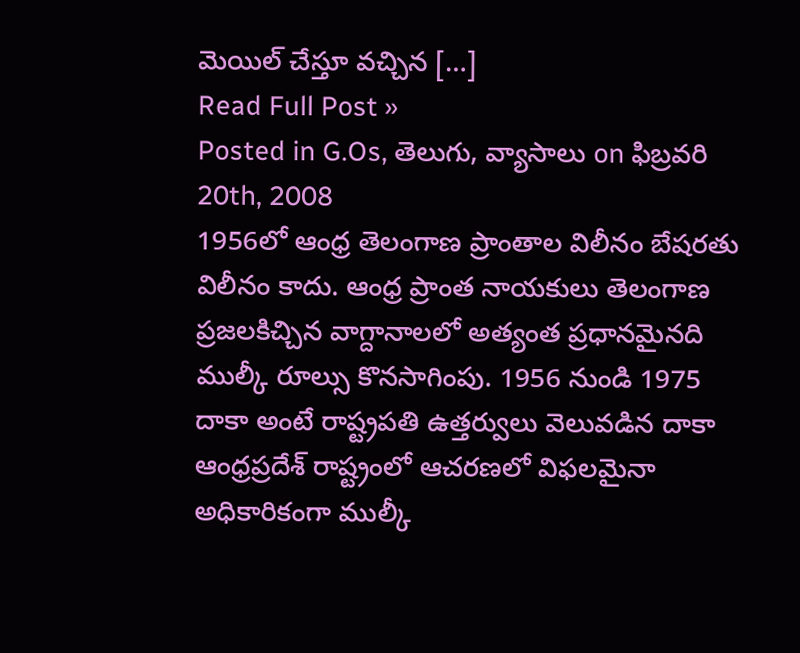మెయిల్ చేస్తూ వచ్చిన […]
Read Full Post »
Posted in G.Os, తెలుగు, వ్యాసాలు on ఫిబ్రవరి 20th, 2008
1956లో ఆంధ్ర తెలంగాణ ప్రాంతాల విలీనం బేషరతు విలీనం కాదు. ఆంధ్ర ప్రాంత నాయకులు తెలంగాణ ప్రజలకిచ్చిన వాగ్దానాలలో అత్యంత ప్రధానమైనది ముల్కీ రూల్సు కొనసాగింపు. 1956 నుండి 1975 దాకా అంటే రాష్ట్రపతి ఉత్తర్వులు వెలువడిన దాకా ఆంధ్రప్రదేశ్ రాష్ట్రంలో ఆచరణలో విఫలమైనా అధికారికంగా ముల్కీ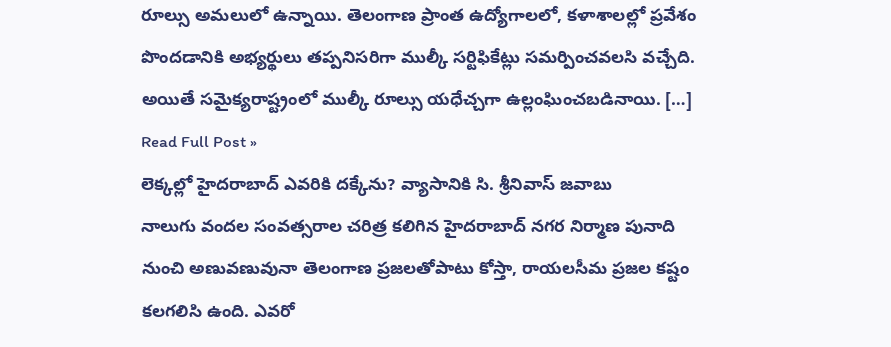రూల్సు అమలులో ఉన్నాయి. తెలంగాణ ప్రాంత ఉద్యోగాలలో, కళాశాలల్లో ప్రవేశం పొందడానికి అభ్యర్థులు తప్పనిసరిగా ముల్కీ సర్టిఫికేట్లు సమర్పించవలసి వచ్చేది. అయితే సమైక్యరాష్ట్రంలో ముల్కీ రూల్సు యధేచ్చగా ఉల్లంఘించబడినాయి. […]
Read Full Post »
లెక్కల్లో హైదరాబాద్ ఎవరికి దక్కేను? వ్యాసానికి సి. శ్రీనివాస్ జవాబు
నాలుగు వందల సంవత్సరాల చరిత్ర కలిగిన హైదరాబాద్ నగర నిర్మాణ పునాది నుంచి అణువణువునా తెలంగాణ ప్రజలతోపాటు కోస్తా, రాయలసీమ ప్రజల కష్టం కలగలిసి ఉంది. ఎవరో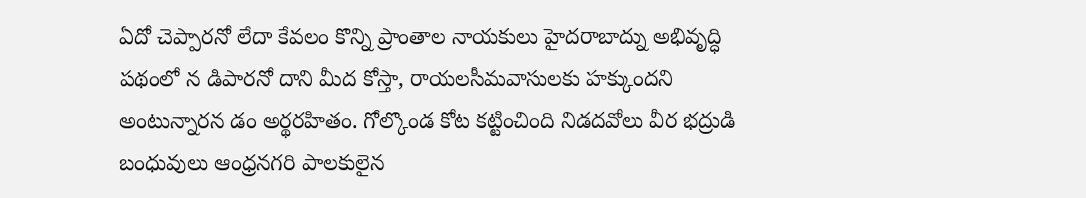ఏదో చెప్పారనో లేదా కేవలం కొన్ని ప్రాంతాల నాయకులు హైదరాబాద్ను అభివృద్ధి పథంలో న డిపారనో దాని మీద కోస్తా, రాయలసీమవాసులకు హక్కుందని అంటున్నారన డం అర్థరహితం. గోల్కొండ కోట కట్టించింది నిడదవోలు వీర భద్రుడి బంధువులు ఆంధ్రనగరి పాలకులైన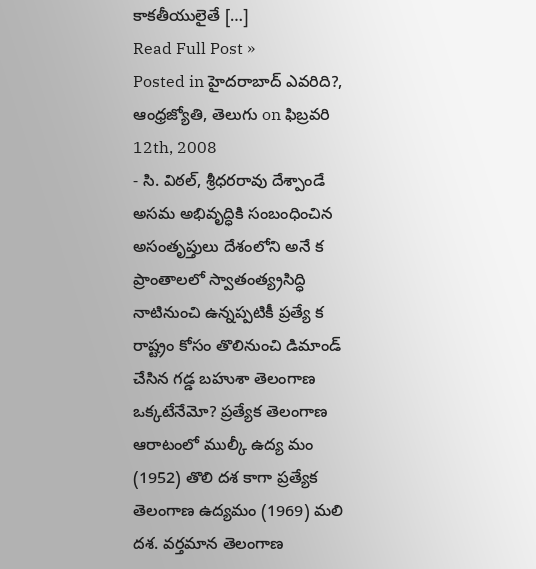కాకతీయులైతే […]
Read Full Post »
Posted in హైదరాబాద్ ఎవరిది?, ఆంధ్రజ్యోతి, తెలుగు on ఫిబ్రవరి 12th, 2008
- సి. విఠల్, శ్రీధరరావు దేశ్పాండే
అసమ అభివృద్ధికి సంబంధించిన అసంతృప్తులు దేశంలోని అనే క ప్రాంతాలలో స్వాతంత్య్రసిద్ధి నాటినుంచి ఉన్నప్పటికీ ప్రత్యే క రాష్ట్రం కోసం తొలినుంచి డిమాండ్ చేసిన గడ్డ బహుశా తెలంగాణ ఒక్కటేనేమో? ప్రత్యేక తెలంగాణ ఆరాటంలో ముల్కీ ఉద్య మం (1952) తొలి దశ కాగా ప్రత్యేక తెలంగాణ ఉద్యమం (1969) మలి దశ. వర్తమాన తెలంగాణ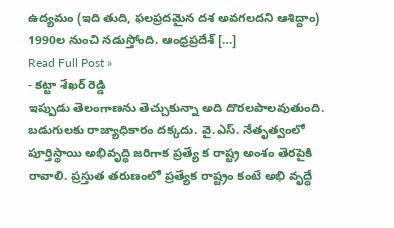ఉద్యమం (ఇది తుది, ఫలప్రదమైన దశ అవగలదని ఆశిద్దాం) 1990ల నుంచి నడుస్తోంది. ఆంధ్రప్రదేశ్ […]
Read Full Post »
- కట్టా శేఖర్ రెడ్డి
ఇప్పుడు తెలంగాణను తెచ్చుకున్నా అది దొరలపాలవుతుంది. బడుగులకు రాజ్యాధికారం దక్కదు. వై.ఎస్. నేతృత్వంలో పూర్తిస్థాయి అభివృద్ధి జరిగాక ప్రత్యే క రాష్ట్ర అంశం తెరపైకి రావాలి. ప్రస్తుత తరుణంలో ప్రత్యేక రాష్ట్రం కంటే అభి వృద్ధే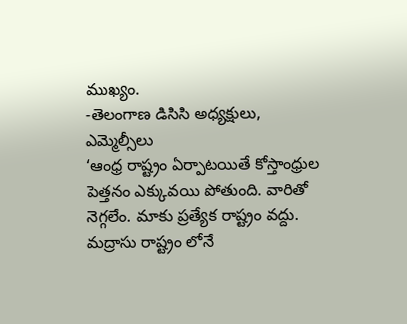ముఖ్యం.
-తెలంగాణ డిసిసి అధ్యక్షులు, ఎమ్మెల్సీలు
‘ఆంధ్ర రాష్ట్రం ఏర్పాటయితే కోస్తాంధ్రుల పెత్తనం ఎక్కువయి పోతుంది. వారితో నెగ్గలేం. మాకు ప్రత్యేక రాష్ట్రం వద్దు. మద్రాసు రాష్ట్రం లోనే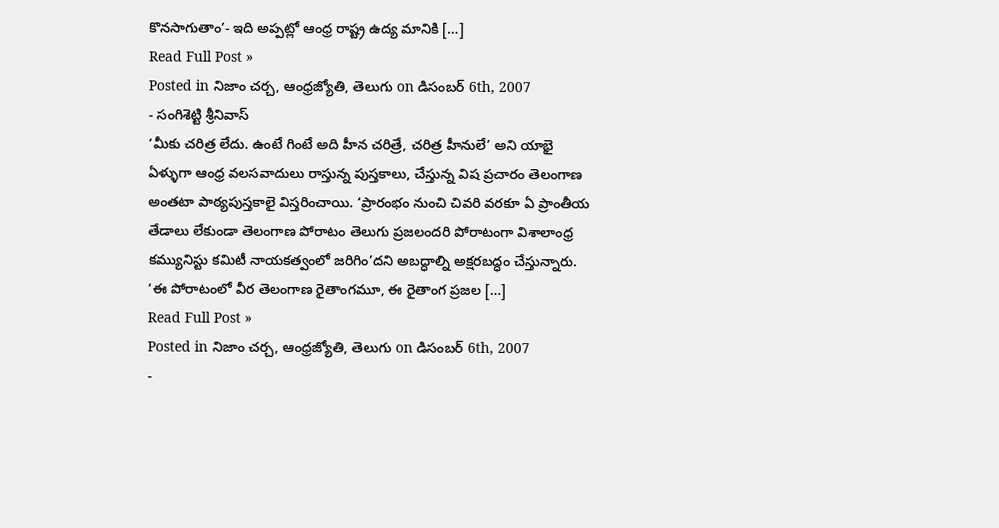కొనసాగుతాం’- ఇది అప్పట్లో ఆంధ్ర రాష్ట్ర ఉద్య మానికి […]
Read Full Post »
Posted in నిజాం చర్చ, ఆంధ్రజ్యోతి, తెలుగు on డిసంబర్ 6th, 2007
- సంగిశెట్టి శ్రీనివాస్
‘మీకు చరిత్ర లేదు. ఉంటే గింటే అది హీన చరిత్రే, చరిత్ర హీనులే’ అని యాభై ఏళ్ళుగా ఆంధ్ర వలసవాదులు రాస్తున్న పుస్తకాలు, చేస్తున్న విష ప్రచారం తెలంగాణ అంతటా పాఠ్యపుస్తకాలై విస్తరించాయి. ‘ప్రారంభం నుంచి చివరి వరకూ ఏ ప్రాంతీయ తేడాలు లేకుండా తెలంగాణ పోరాటం తెలుగు ప్రజలందరి పోరాటంగా విశాలాంధ్ర కమ్యునిస్టు కమిటీ నాయకత్వంలో జరిగిం’దని అబద్ధాల్ని అక్షరబద్ధం చేస్తున్నారు. ‘ఈ పోరాటంలో వీర తెలంగాణ రైతాంగమూ, ఈ రైతాంగ ప్రజల […]
Read Full Post »
Posted in నిజాం చర్చ, ఆంధ్రజ్యోతి, తెలుగు on డిసంబర్ 6th, 2007
-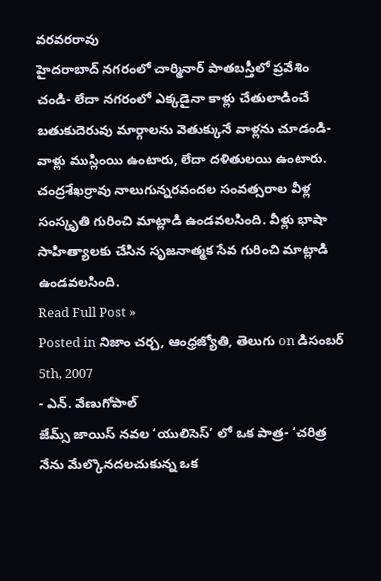వరవరరావు
హైదరాబాద్ నగరంలో చార్మినార్ పాతబస్తీలో ప్రవేశిం చండి- లేదా నగరంలో ఎక్కడైనా కాళ్లు చేతులాడించే బతుకుదెరువు మార్గాలను వెతుక్కునే వాళ్లను చూడండి-వాళ్లు ముస్లింయి ఉంటారు, లేదా దళితులయి ఉంటారు. చంద్రశేఖర్రావు నాలుగున్నరవందల సంవత్సరాల వీళ్ల సంస్కృతి గురించి మాట్లాడి ఉండవలసింది. వీళ్లు భాషా సాహిత్యాలకు చేసిన సృజనాత్మక సేవ గురించి మాట్లాడి ఉండవలసింది.
Read Full Post »
Posted in నిజాం చర్చ, ఆంధ్రజ్యోతి, తెలుగు on డిసంబర్ 5th, 2007
- ఎన్. వేణుగోపాల్
జేమ్స్ జాయిస్ నవల ‘యులిసెస్’ లో ఒక పాత్ర- ‘చరిత్ర నేను మేల్కొనదలచుకున్న ఒక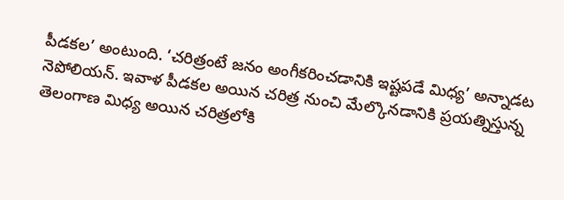పీడకల’ అంటుంది. ‘చరిత్రంటే జనం అంగీకరించడానికి ఇష్టపడే మిధ్య’ అన్నాడట నెపోలియన్. ఇవాళ పీడకల అయిన చరిత్ర నుంచి మేల్కొనడానికి ప్రయత్నిస్తున్న తెలంగాణ మిధ్య అయిన చరిత్రలోకి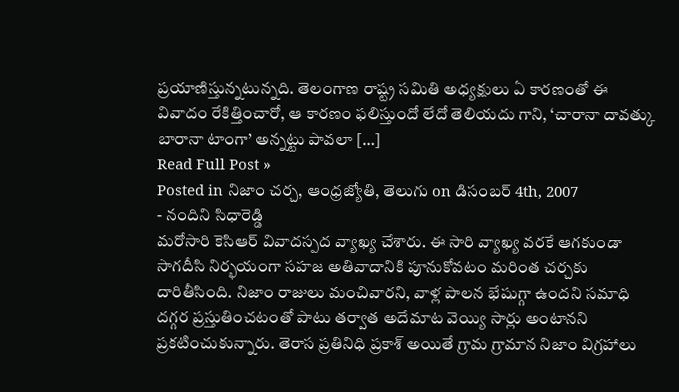ప్రయాణిస్తున్నటున్నది. తెలంగాణ రాష్ట్ర సమితి అధ్యక్షులు ఏ కారణంతో ఈ వివాదం రేకిత్తించారో, ఆ కారణం ఫలిస్తుందో లేదో తెలియదు గాని, ‘చారానా దావత్కు బారానా టాంగా’ అన్నట్టు పావలా […]
Read Full Post »
Posted in నిజాం చర్చ, ఆంధ్రజ్యోతి, తెలుగు on డిసంబర్ 4th, 2007
- నందిని సిధారెడ్డి
మరోసారి కెసిఆర్ వివాదస్పద వ్యాఖ్య చేశారు. ఈ సారి వ్యాఖ్య వరకే ఆగకుండా సాగదీసి నిర్భయంగా సహజ అతివాదానికి పూనుకోవటం మరింత చర్చకు దారితీసింది. నిజాం రాజులు మంచివారని, వాళ్ల పాలన భేషుగ్గా ఉందని సమాధి దగ్గర ప్రస్తుతించటంతో పాటు తర్వాత అదేమాట వెయ్యి సార్లు అంటానని ప్రకటించుకున్నారు. తెరాస ప్రతినిధి ప్రకాశ్ అయితే గ్రామ గ్రామాన నిజాం విగ్రహాలు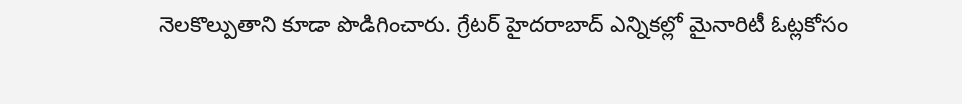నెలకొల్పుతాని కూడా పొడిగించారు. గ్రేటర్ హైదరాబాద్ ఎన్నికల్లో మైనారిటీ ఓట్లకోసం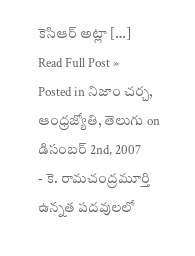కెసిఆర్ అట్లా […]
Read Full Post »
Posted in నిజాం చర్చ, ఆంధ్రజ్యోతి, తెలుగు on డిసంబర్ 2nd, 2007
- కె. రామచంద్రమూర్తి
ఉన్నత పదవులలో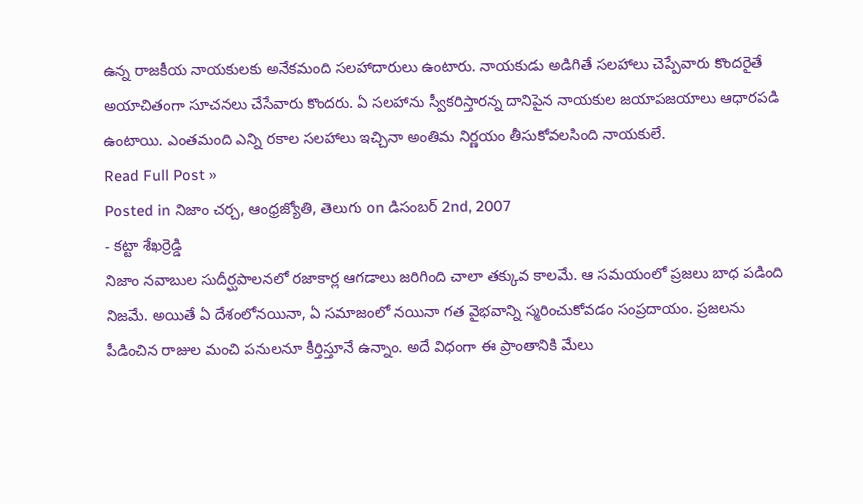ఉన్న రాజకీయ నాయకులకు అనేకమంది సలహాదారులు ఉంటారు. నాయకుడు అడిగితే సలహాలు చెప్పేవారు కొందరైతే అయాచితంగా సూచనలు చేసేవారు కొందరు. ఏ సలహాను స్వీకరిస్తారన్న దానిపైన నాయకుల జయాపజయాలు ఆధారపడి ఉంటాయి. ఎంతమంది ఎన్ని రకాల సలహాలు ఇచ్చినా అంతిమ నిర్ణయం తీసుకోవలసింది నాయకులే.
Read Full Post »
Posted in నిజాం చర్చ, ఆంధ్రజ్యోతి, తెలుగు on డిసంబర్ 2nd, 2007
- కట్టా శేఖర్రెడ్డి
నిజాం నవాబుల సుదీర్ఘపాలనలో రజాకార్ల ఆగడాలు జరిగింది చాలా తక్కువ కాలమే. ఆ సమయంలో ప్రజలు బాధ పడింది నిజమే. అయితే ఏ దేశంలోనయినా, ఏ సమాజంలో నయినా గత వైభవాన్ని స్మరించుకోవడం సంప్రదాయం. ప్రజలను పీడించిన రాజుల మంచి పనులనూ కీర్తిస్తూనే ఉన్నాం. అదే విధంగా ఈ ప్రాంతానికి మేలు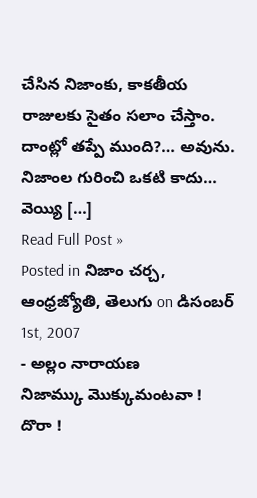చేసిన నిజాంకు, కాకతీయ రాజులకు సైతం సలాం చేస్తాం. దాంట్లో తప్పే ముంది?… అవును. నిజాంల గురించి ఒకటి కాదు… వెయ్యి […]
Read Full Post »
Posted in నిజాం చర్చ, ఆంధ్రజ్యోతి, తెలుగు on డిసంబర్ 1st, 2007
- అల్లం నారాయణ
నిజామ్కు మొక్కుమంటవా !
దొరా !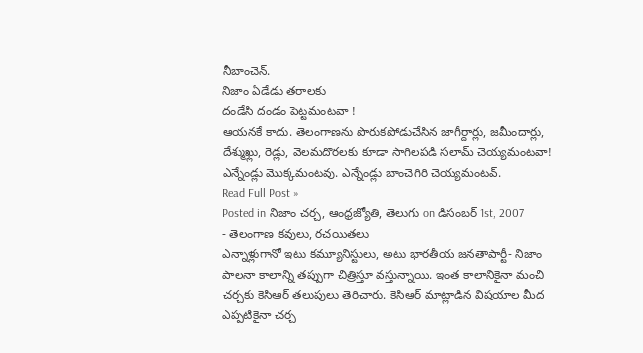నీబాంచెన్.
నిజాం ఏడేడు తరాలకు
దండేసి దండం పెట్టమంటవా !
ఆయనకే కాదు. తెలంగాణను పొరుకపోడుచేసిన జాగీర్దార్లు, జమీందార్లు, దేశ్ముఖ్లు, రెడ్లు, వెలమదొరలకు కూడా సాగిలపడి సలామ్ చెయ్యమంటవా! ఎన్నేండ్లు మొక్కమంటవు. ఎన్నేండ్లు బాంచెగిరి చెయ్యమంటవ్.
Read Full Post »
Posted in నిజాం చర్చ, ఆంధ్రజ్యోతి, తెలుగు on డిసంబర్ 1st, 2007
- తెలంగాణ కవులు, రచయితలు
ఎన్నాళ్లుగానో ఇటు కమ్యూనిస్టులు, అటు భారతీయ జనతాపార్టీ- నిజాం పాలనా కాలాన్ని తప్పుగా చిత్రిస్తూ వస్తున్నాయి. ఇంత కాలానికైనా మంచి చర్చకు కెసిఆర్ తలుపులు తెరిచారు. కెసిఆర్ మాట్లాడిన విషయాల మీద ఎప్పటికైనా చర్చ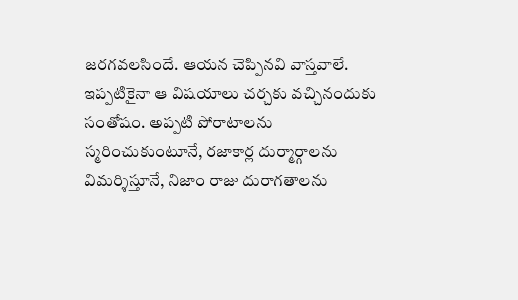జరగవలసిందే. ఆయన చెప్పినవి వాస్తవాలే. ఇప్పటికైనా ఆ విషయాలు చర్చకు వచ్చినందుకు సంతోషం. అప్పటి పోరాటాలను స్మరించుకుంటూనే, రజాకార్ల దుర్మార్గాలను విమర్శిస్తూనే, నిజాం రాజు దురాగతాలను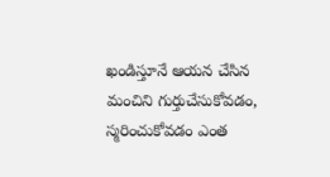ఖండిస్తూనే ఆయన చేసిన మంచిని గుర్తుచేసుకోవడం, స్మరించుకోవడం ఎంత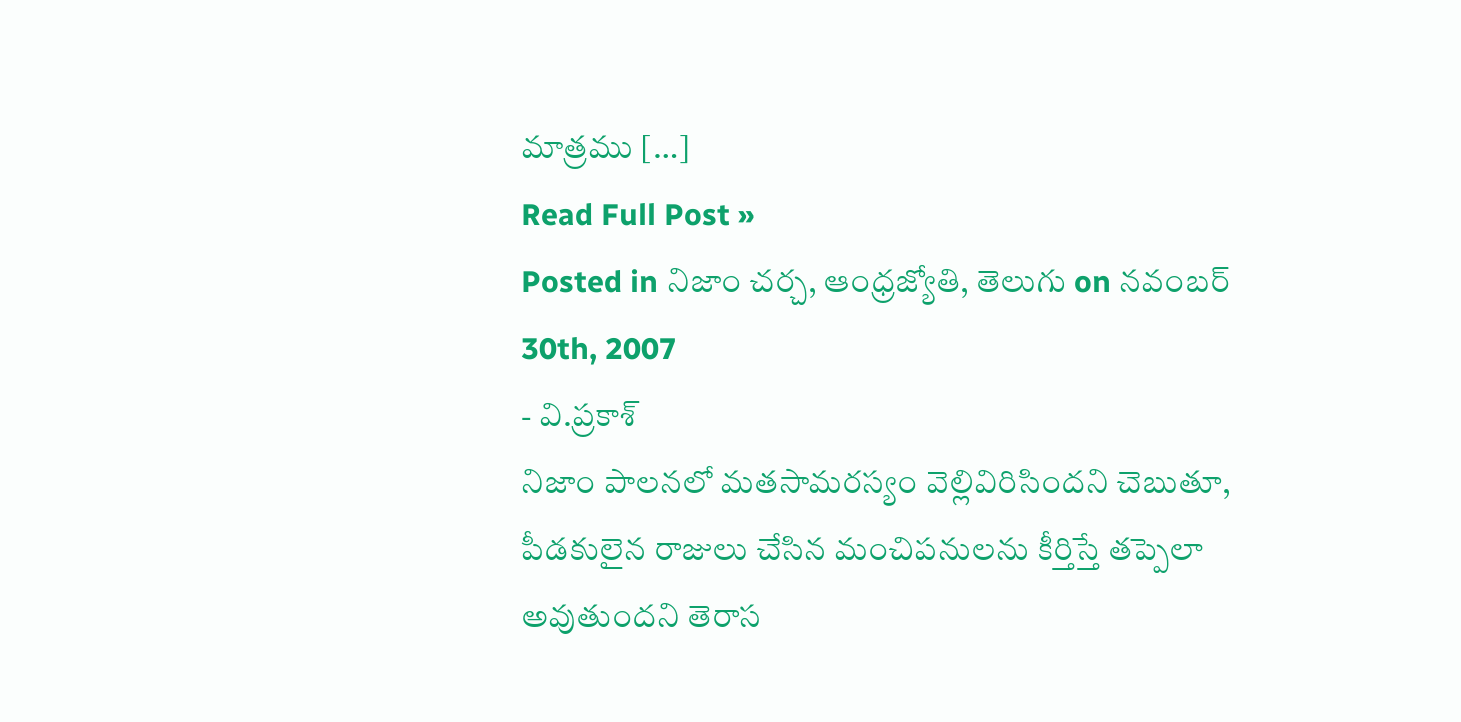మాత్రము […]
Read Full Post »
Posted in నిజాం చర్చ, ఆంధ్రజ్యోతి, తెలుగు on నవంబర్ 30th, 2007
- వి.ప్రకాశ్
నిజాం పాలనలో మతసామరస్యం వెల్లివిరిసిందని చెబుతూ, పీడకులైన రాజులు చేసిన మంచిపనులను కీర్తిస్తే తప్పెలా అవుతుందని తెరాస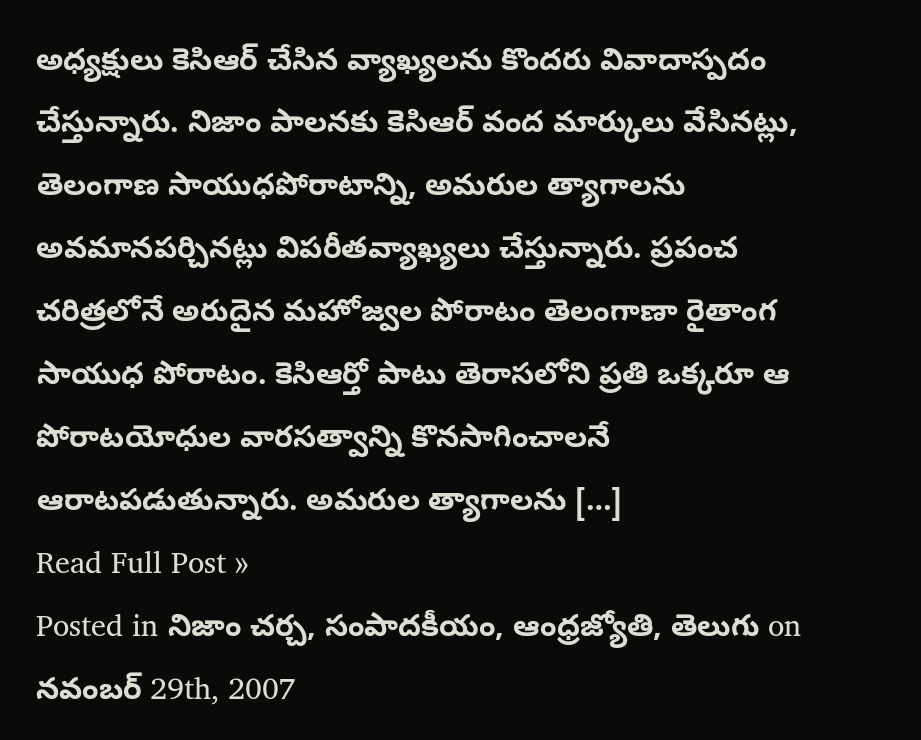అధ్యక్షులు కెసిఆర్ చేసిన వ్యాఖ్యలను కొందరు వివాదాస్పదం చేస్తున్నారు. నిజాం పాలనకు కెసిఆర్ వంద మార్కులు వేసినట్లు, తెలంగాణ సాయుధపోరాటాన్ని, అమరుల త్యాగాలను అవమానపర్చినట్లు విపరీతవ్యాఖ్యలు చేస్తున్నారు. ప్రపంచ చరిత్రలోనే అరుదైన మహోజ్వల పోరాటం తెలంగాణా రైతాంగ సాయుధ పోరాటం. కెసిఆర్తో పాటు తెరాసలోని ప్రతి ఒక్కరూ ఆ పోరాటయోధుల వారసత్వాన్ని కొనసాగించాలనే ఆరాటపడుతున్నారు. అమరుల త్యాగాలను […]
Read Full Post »
Posted in నిజాం చర్చ, సంపాదకీయం, ఆంధ్రజ్యోతి, తెలుగు on నవంబర్ 29th, 2007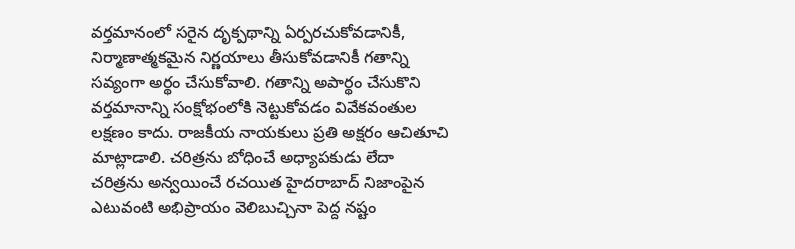వర్తమానంలో సరైన దృక్పథాన్ని ఏర్పరచుకోవడానికీ, నిర్మాణాత్మకమైన నిర్ణయాలు తీసుకోవడానికీ గతాన్ని సవ్యంగా అర్థం చేసుకోవాలి. గతాన్ని అపార్థం చేసుకొని వర్తమానాన్ని సంక్షోభంలోకి నెట్టుకోవడం వివేకవంతుల లక్షణం కాదు. రాజకీయ నాయకులు ప్రతి అక్షరం ఆచితూచి మాట్లాడాలి. చరిత్రను బోధించే అధ్యాపకుడు లేదా చరిత్రను అన్వయించే రచయిత హైదరాబాద్ నిజాంపైన ఎటువంటి అభిప్రాయం వెలిబుచ్చినా పెద్ద నష్టం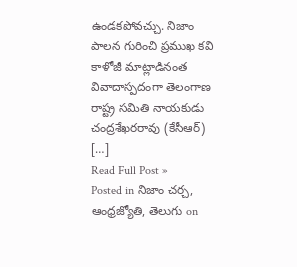ఉండకపోవచ్చు. నిజాం పాలన గురించి ప్రముఖ కవి కాళోజీ మాట్లాడినంత వివాదాస్పదంగా తెలంగాణ రాష్ట్ర సమితి నాయకుడు చంద్రశేఖరరావు (కేసీఆర్) […]
Read Full Post »
Posted in నిజాం చర్చ, ఆంధ్రజ్యోతి, తెలుగు on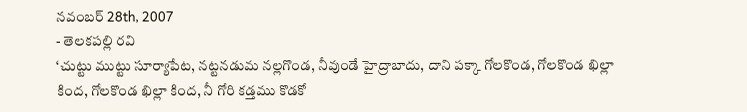నవంబర్ 28th, 2007
- తెలకపల్లి రవి
‘చుట్టు ముట్టు సూర్యాపేట, నట్టనడుమ నల్లగొండ, నీవుండే హైద్రాబాదు, దాని పక్కా గోలకొండ, గోలకొండ ఖిల్లా కింద, గోలకొండ ఖిల్లా కింద, నీ గోరి కడ్తము కొడకో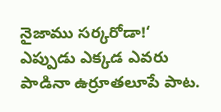నైజాము సర్కరోడా!‘ ఎప్పుడు ఎక్కడ ఎవరు పాడినా ఉర్రూతలూపే పాట.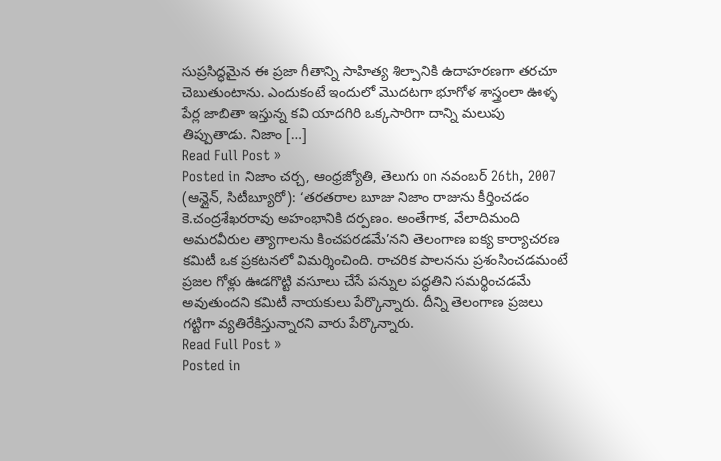సుప్రసిద్ధమైన ఈ ప్రజా గీతాన్ని సాహిత్య శిల్పానికి ఉదాహరణగా తరచూ చెబుతుంటాను. ఎందుకంటే ఇందులో మొదటగా భూగోళ శాస్త్రంలా ఊళ్ళ పేర్ల జాబితా ఇస్తున్న కవి యాదగిరి ఒక్కసారిగా దాన్ని మలుపు తిప్పుతాడు. నిజాం […]
Read Full Post »
Posted in నిజాం చర్చ, ఆంధ్రజ్యోతి, తెలుగు on నవంబర్ 26th, 2007
(ఆన్లైన్, సిటీబ్యూరో): ‘తరతరాల బూజు నిజాం రాజును కీర్తించడం కె.చంద్రశేఖరరావు అహంభానికి దర్పణం. అంతేగాక, వేలాదిమంది అమరవీరుల త్యాగాలను కించపరడమే’నని తెలంగాణ ఐక్య కార్యాచరణ కమిటీ ఒక ప్రకటనలో విమర్శించింది. రాచరిక పాలనను ప్రశంసించడమంటే ప్రజల గోళ్లు ఊడగొట్టి వసూలు చేసే పన్నుల పద్ధతిని సమర్థించడమే అవుతుందని కమిటీ నాయకులు పేర్కొన్నారు. దీన్ని తెలంగాణ ప్రజలు గట్టిగా వ్యతిరేకిస్తున్నారని వారు పేర్కొన్నారు.
Read Full Post »
Posted in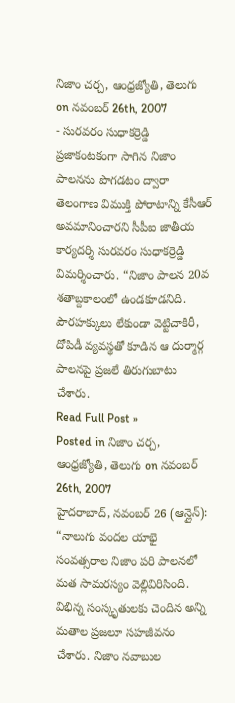నిజాం చర్చ, ఆంధ్రజ్యోతి, తెలుగు on నవంబర్ 26th, 2007
- సురవరం సుధాకర్రెడ్డి
ప్రజాకంటకంగా సాగిన నిజాం పాలనను పొగడటం ద్వారా తెలంగాణ విముక్తి పోరాటాన్ని కేసీఆర్ అవమానించారని సీపీఐ జాతీయ కార్యదర్శి సురవరం సుధాకర్రెడ్డి విమర్శించారు. “నిజాం పాలన 20వ శతాబ్దకాలంలో ఉండకూడనిది. పౌరహక్కులు లేకుండా వెట్టిచాకిరీ, దోపిడీ వ్యవస్థతో కూడిన ఆ దుర్మార్గ పాలనపై ప్రజలే తిరుగుబాటు చేశారు.
Read Full Post »
Posted in నిజాం చర్చ, ఆంధ్రజ్యోతి, తెలుగు on నవంబర్ 26th, 2007
హైదరాబాద్, నవంబర్ 26 (ఆన్లైన్): “నాలుగు వందల యాభై సంవత్సరాల నిజాం పరి పాలనలో మత సామరస్యం వెల్లివిరిసింది. విభిన్న సంస్కృతులకు చెందిన అన్ని మతాల ప్రజలూ సహజీవనం చేశారు. నిజాం నవాబుల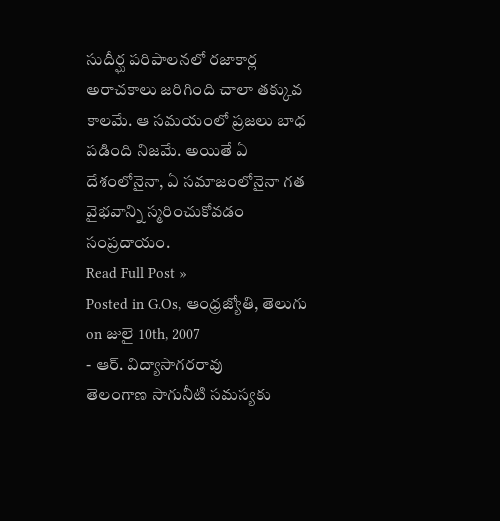సుదీర్ఘ పరిపాలనలో రజాకార్ల అరాచకాలు జరిగింది చాలా తక్కువ కాలమే. ఆ సమయంలో ప్రజలు బాధ పడింది నిజమే. అయితే ఏ దేశంలోనైనా, ఏ సమాజంలోనైనా గత వైభవాన్ని స్మరించుకోవడం సంప్రదాయం.
Read Full Post »
Posted in G.Os, ఆంధ్రజ్యోతి, తెలుగు on జులై 10th, 2007
- ఆర్. విద్యాసాగరరావు
తెలంగాణ సాగునీటి సమస్యకు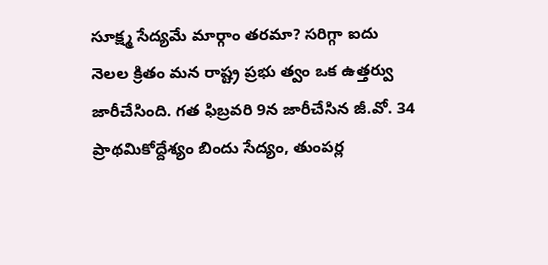సూక్ష్మ సేద్యమే మార్గాం తరమా? సరిగ్గా ఐదు నెలల క్రితం మన రాష్ట్ర ప్రభు త్వం ఒక ఉత్తర్వు జారీచేసింది. గత ఫిబ్రవరి 9న జారీచేసిన జీ.వో. 34 ప్రాథమికోద్దేశ్యం బిందు సేద్యం, తుంపర్ల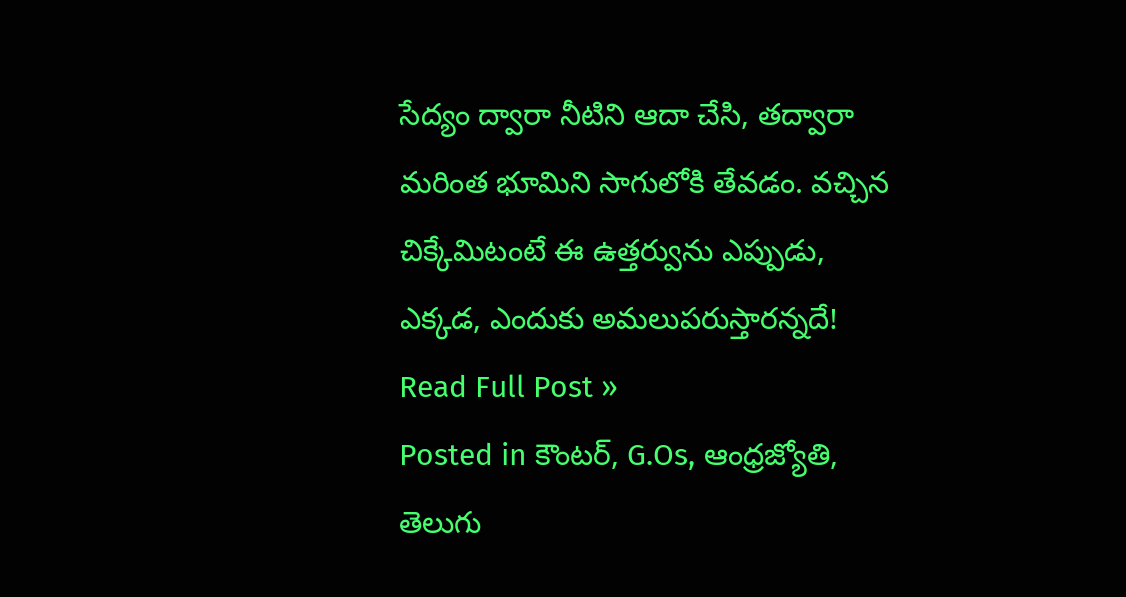సేద్యం ద్వారా నీటిని ఆదా చేసి, తద్వారా మరింత భూమిని సాగులోకి తేవడం. వచ్చిన చిక్కేమిటంటే ఈ ఉత్తర్వును ఎప్పుడు, ఎక్కడ, ఎందుకు అమలుపరుస్తారన్నదే!
Read Full Post »
Posted in కౌంటర్, G.Os, ఆంధ్రజ్యోతి, తెలుగు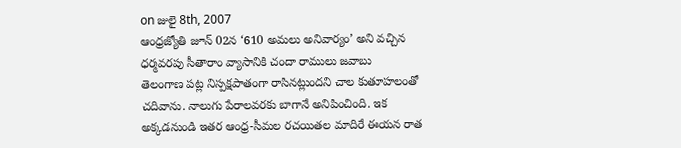on జులై 8th, 2007
ఆంధ్రజ్యోతి జూన్ 02న ‘610 అమలు అనివార్యం’ అని వచ్చిన ధర్మవరపు సీతారాం వ్యాసానికి చందా రాములు జవాబు
తెలంగాణ పట్ల నిస్పక్షపాతంగా రాసినట్లుందని చాల కుతూహలంతో చదివాను. నాలుగు పేరాలవరకు బాగానే అనిపించింది. ఇక అక్కడనుండి ఇతర ఆంధ్ర-సీమల రచయితల మాదిరే ఈయన రాత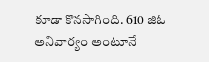కూడా కొనసాగింది. 610 జిఓ అనివార్యం అంటూనే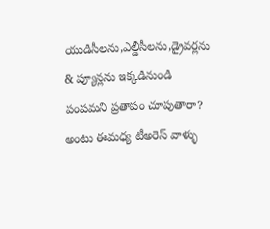యుడిసీలను,ఎల్డీసీలను,డ్రైవర్లను & ప్యూన్లను ఇక్కడినుండి పంపమని ప్రతాపం చూపుతారా? అంటు ఈమధ్య టీఅరెస్ వాళ్ళు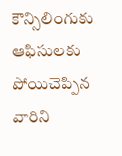కౌన్సిలింగుకు ఆఫిసులకు పోయిచెప్పిన వారిని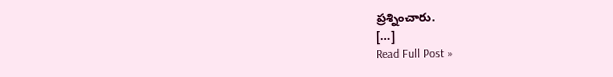ప్రశ్నించారు.
[…]
Read Full Post »